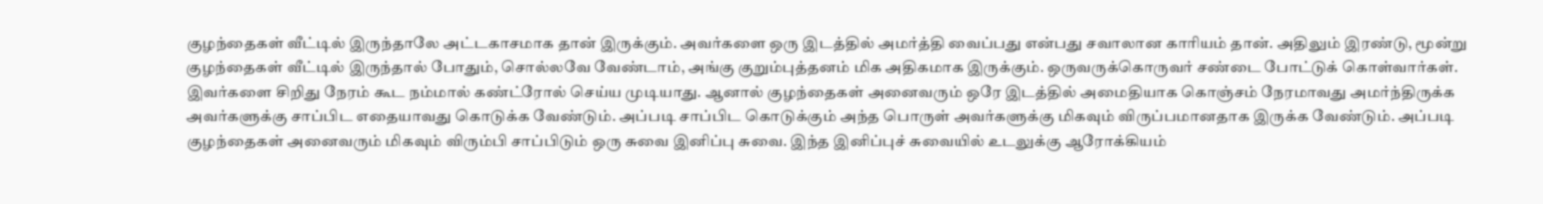குழந்தைகள் வீட்டில் இருந்தாலே அட்டகாசமாக தான் இருக்கும். அவர்களை ஒரு இடத்தில் அமர்த்தி வைப்பது என்பது சவாலான காரியம் தான். அதிலும் இரண்டு, மூன்று குழந்தைகள் வீட்டில் இருந்தால் போதும், சொல்லவே வேண்டாம், அங்கு குறும்புத்தனம் மிக அதிகமாக இருக்கும். ஒருவருக்கொருவர் சண்டை போட்டுக் கொள்வார்கள். இவர்களை சிறிது நேரம் கூட நம்மால் கண்ட்ரோல் செய்ய முடியாது. ஆனால் குழந்தைகள் அனைவரும் ஒரே இடத்தில் அமைதியாக கொஞ்சம் நேரமாவது அமர்ந்திருக்க அவர்களுக்கு சாப்பிட எதையாவது கொடுக்க வேண்டும். அப்படி சாப்பிட கொடுக்கும் அந்த பொருள் அவர்களுக்கு மிகவும் விருப்பமானதாக இருக்க வேண்டும். அப்படி குழந்தைகள் அனைவரும் மிகவும் விரும்பி சாப்பிடும் ஒரு சுவை இனிப்பு சுவை. இந்த இனிப்புச் சுவையில் உடலுக்கு ஆரோக்கியம்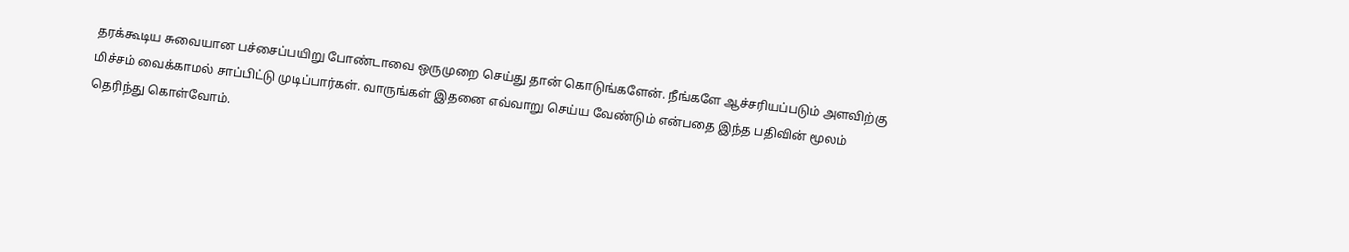தரக்கூடிய சுவையான பச்சைப்பயிறு போண்டாவை ஒருமுறை செய்து தான் கொடுங்களேன். நீங்களே ஆச்சரியப்படும் அளவிற்கு மிச்சம் வைக்காமல் சாப்பிட்டு முடிப்பார்கள். வாருங்கள் இதனை எவ்வாறு செய்ய வேண்டும் என்பதை இந்த பதிவின் மூலம் தெரிந்து கொள்வோம்.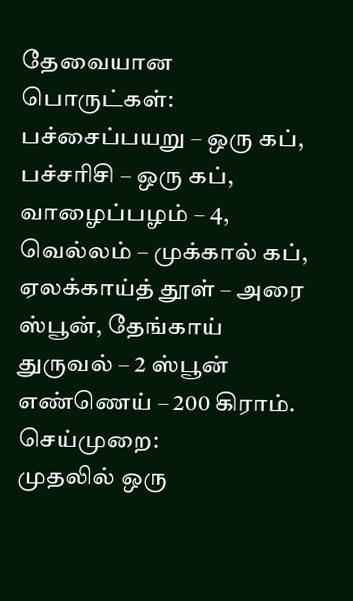தேவையான பொருட்கள்:
பச்சைப்பயறு – ஒரு கப், பச்சரிசி – ஒரு கப், வாழைப்பழம் – 4, வெல்லம் – முக்கால் கப், ஏலக்காய்த் தூள் – அரை ஸ்பூன், தேங்காய் துருவல் – 2 ஸ்பூன் எண்ணெய் – 200 கிராம்.
செய்முறை:
முதலில் ஒரு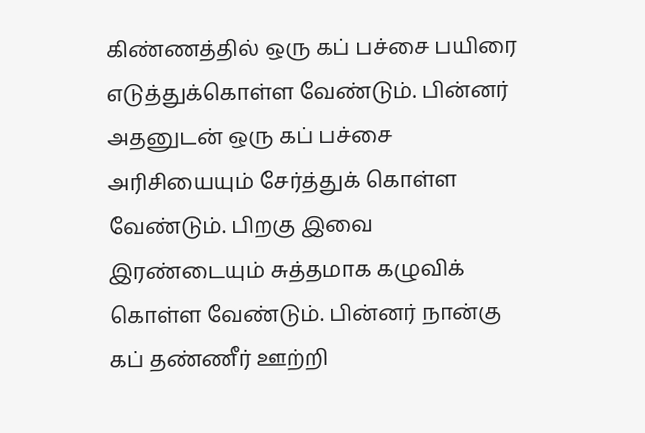கிண்ணத்தில் ஒரு கப் பச்சை பயிரை எடுத்துக்கொள்ள வேண்டும். பின்னர் அதனுடன் ஒரு கப் பச்சை அரிசியையும் சேர்த்துக் கொள்ள வேண்டும். பிறகு இவை இரண்டையும் சுத்தமாக கழுவிக் கொள்ள வேண்டும். பின்னர் நான்கு கப் தண்ணீர் ஊற்றி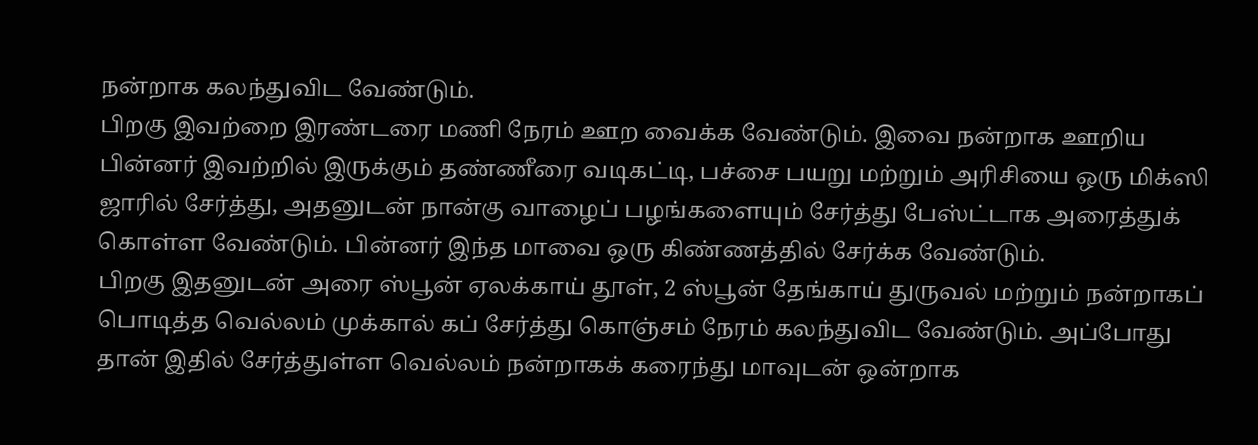நன்றாக கலந்துவிட வேண்டும்.
பிறகு இவற்றை இரண்டரை மணி நேரம் ஊற வைக்க வேண்டும். இவை நன்றாக ஊறிய பின்னர் இவற்றில் இருக்கும் தண்ணீரை வடிகட்டி, பச்சை பயறு மற்றும் அரிசியை ஒரு மிக்ஸி ஜாரில் சேர்த்து, அதனுடன் நான்கு வாழைப் பழங்களையும் சேர்த்து பேஸ்ட்டாக அரைத்துக் கொள்ள வேண்டும். பின்னர் இந்த மாவை ஒரு கிண்ணத்தில் சேர்க்க வேண்டும்.
பிறகு இதனுடன் அரை ஸ்பூன் ஏலக்காய் தூள், 2 ஸ்பூன் தேங்காய் துருவல் மற்றும் நன்றாகப் பொடித்த வெல்லம் முக்கால் கப் சேர்த்து கொஞ்சம் நேரம் கலந்துவிட வேண்டும். அப்போது தான் இதில் சேர்த்துள்ள வெல்லம் நன்றாகக் கரைந்து மாவுடன் ஒன்றாக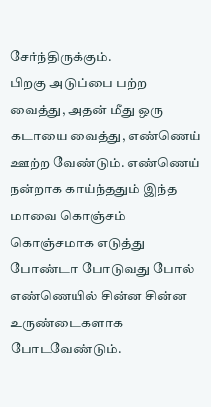சேர்ந்திருக்கும்.
பிறகு அடுப்பை பற்ற வைத்து, அதன் மீது ஒரு கடாயை வைத்து, எண்ணெய் ஊற்ற வேண்டும். எண்ணெய் நன்றாக காய்ந்ததும் இந்த மாவை கொஞ்சம் கொஞ்சமாக எடுத்து போண்டா போடுவது போல் எண்ணெயில் சின்ன சின்ன உருண்டைகளாக போடவேண்டும்.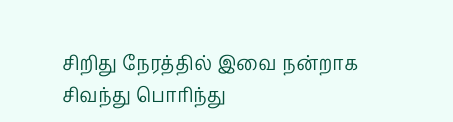சிறிது நேரத்தில் இவை நன்றாக சிவந்து பொரிந்து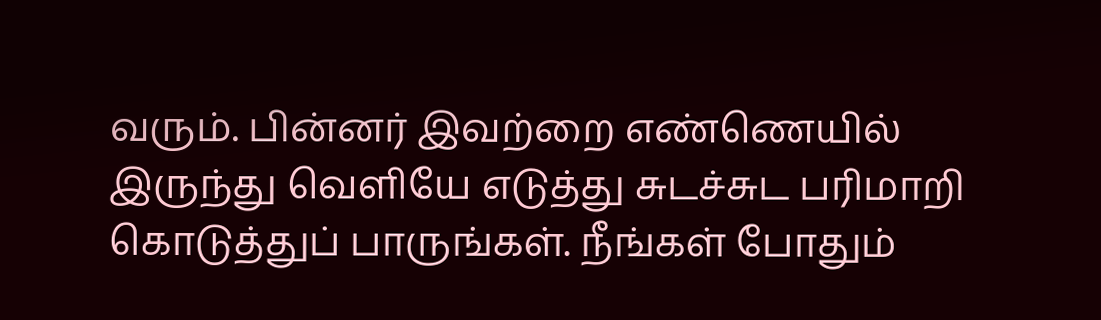வரும். பின்னர் இவற்றை எண்ணெயில் இருந்து வெளியே எடுத்து சுடச்சுட பரிமாறி கொடுத்துப் பாருங்கள். நீங்கள் போதும்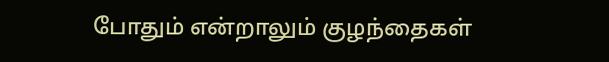போதும் என்றாலும் குழந்தைகள்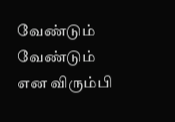வேண்டும் வேண்டும் என விரும்பி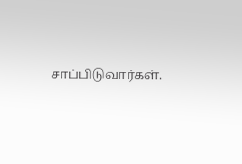சாப்பிடுவார்கள்.